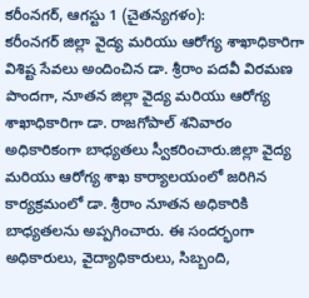కరీంనగర్, ఆగస్టు 1 (చైతన్యగళం):
కరీంనగర్ జిల్లా వైద్య మరియు ఆరోగ్య శాఖాధికారిగా విశిష్ట సేవలు అందించిన డా. శ్రీరాం పదవీ విరమణ పొందగా, నూతన జిల్లా వైద్య మరియు ఆరోగ్య శాఖాధికారిగా డా. రాజగోపాల్ శనివారం అధికారికంగా బాధ్యతలు స్వీకరించారు.జిల్లా వైద్య మరియు ఆరోగ్య శాఖ కార్యాలయంలో జరిగిన కార్యక్రమంలో డా. శ్రీరాం నూతన అధికారికి బాధ్యతలను అప్పగించారు. ఈ సందర్భంగా అధికారులు, వైద్యాధికారులు, సిబ్బంది,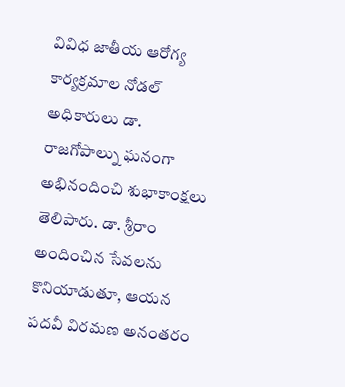వివిధ జాతీయ ఆరోగ్య కార్యక్రమాల నోడల్ అధికారులు డా. రాజగోపాల్ను ఘనంగా అభినందించి శుభాకాంక్షలు తెలిపారు. డా. శ్రీరాం అందించిన సేవలను కొనియాడుతూ, ఆయన పదవీ విరమణ అనంతరం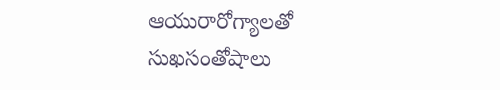ఆయురారోగ్యాలతో సుఖసంతోషాలు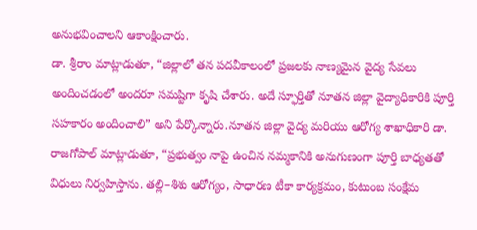అనుభవించాలని ఆకాంక్షించారు.
డా. శ్రీరాం మాట్లాడుతూ, “జిల్లాలో తన పదవీకాలంలో ప్రజలకు నాణ్యమైన వైద్య సేవలు అందించడంలో అందరూ సమష్టిగా కృషి చేశారు. అదే స్ఫూర్తితో నూతన జిల్లా వైద్యాధికారికి పూర్తి సహకారం అందించాలి” అని పేర్కొన్నారు.నూతన జిల్లా వైద్య మరియు ఆరోగ్య శాఖాధికారి డా. రాజగోపాల్ మాట్లాడుతూ, “ప్రభుత్వం నాపై ఉంచిన నమ్మకానికి అనుగుణంగా పూర్తి బాధ్యతతో విధులు నిర్వహిస్తాను. తల్లి–శిశు ఆరోగ్యం, సాధారణ టీకా కార్యక్రమం, కుటుంబ సంక్షేమ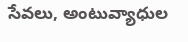సేవలు, అంటువ్యాధుల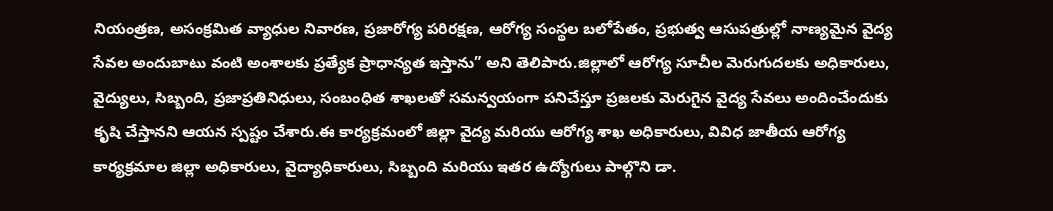నియంత్రణ, అసంక్రమిత వ్యాధుల నివారణ, ప్రజారోగ్య పరిరక్షణ, ఆరోగ్య సంస్థల బలోపేతం, ప్రభుత్వ ఆసుపత్రుల్లో నాణ్యమైన వైద్య సేవల అందుబాటు వంటి అంశాలకు ప్రత్యేక ప్రాధాన్యత ఇస్తాను” అని తెలిపారు.జిల్లాలో ఆరోగ్య సూచీల మెరుగుదలకు అధికారులు, వైద్యులు, సిబ్బంది, ప్రజాప్రతినిధులు, సంబంధిత శాఖలతో సమన్వయంగా పనిచేస్తూ ప్రజలకు మెరుగైన వైద్య సేవలు అందించేందుకు కృషి చేస్తానని ఆయన స్పష్టం చేశారు.ఈ కార్యక్రమంలో జిల్లా వైద్య మరియు ఆరోగ్య శాఖ అధికారులు, వివిధ జాతీయ ఆరోగ్య కార్యక్రమాల జిల్లా అధికారులు, వైద్యాధికారులు, సిబ్బంది మరియు ఇతర ఉద్యోగులు పాల్గొని డా.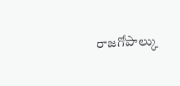రాజగోపాల్కు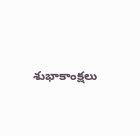శుభాకాంక్షలు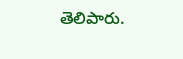తెలిపారు.